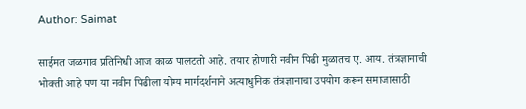Author: Saimat

साईमत जळगाव प्रतिनिधी आज काळ पालटतो आहे. तयार होणारी नवीन पिढी मुळातच ए. आय. तंत्रज्ञानाची भोक्ती आहे पण या नवीन पिढीला योग्य मार्गदर्शनाने अत्याधुनिक तंत्रज्ञानाचा उपयोग करून समाजासाठी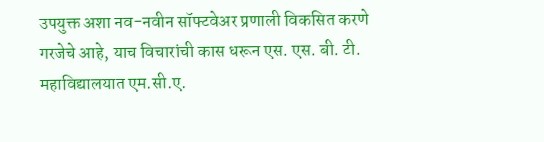उपयुक्त अशा नव-नवीन सॉफ्टवेअर प्रणाली विकसित करणे गरजेचे आहे, याच विचारांची कास धरून एस. एस. बी. टी. महाविद्यालयात एम.सी.ए.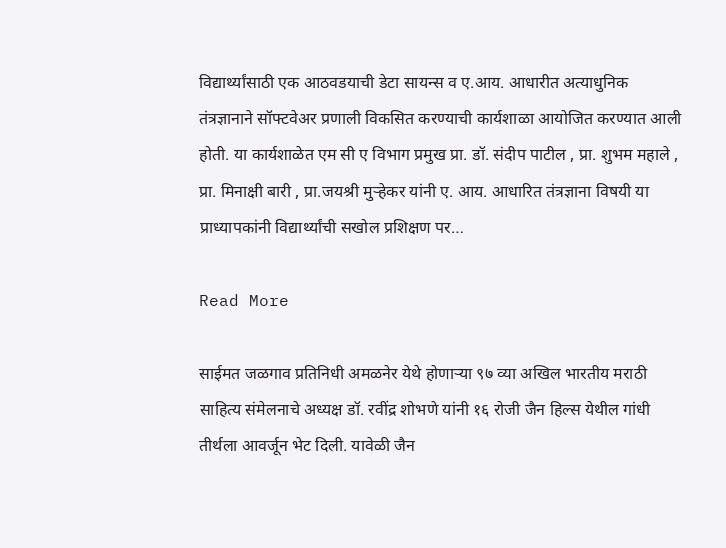विद्यार्थ्यांसाठी एक आठवडयाची डेटा सायन्स व ए.आय. आधारीत अत्याधुनिक तंत्रज्ञानाने सॉफ्टवेअर प्रणाली विकसित करण्याची कार्यशाळा आयोजित करण्यात आली होती. या कार्यशाळेत एम सी ए विभाग प्रमुख प्रा. डॉ. संदीप पाटील , प्रा. शुभम महाले , प्रा. मिनाक्षी बारी , प्रा.जयश्री मुऱ्हेकर यांनी ए. आय. आधारित तंत्रज्ञाना विषयी या प्राध्यापकांनी विद्यार्थ्यांची सखोल प्रशिक्षण पर…

Read More

साईमत जळगाव प्रतिनिधी अमळनेर येथे होणाऱ्या ९७ व्या अखिल भारतीय मराठी साहित्य संमेलनाचे अध्यक्ष डॉ. रवींद्र शोभणे यांनी १६ रोजी जैन हिल्स येथील गांधी तीर्थला आवर्जून भेट दिली. यावेळी जैन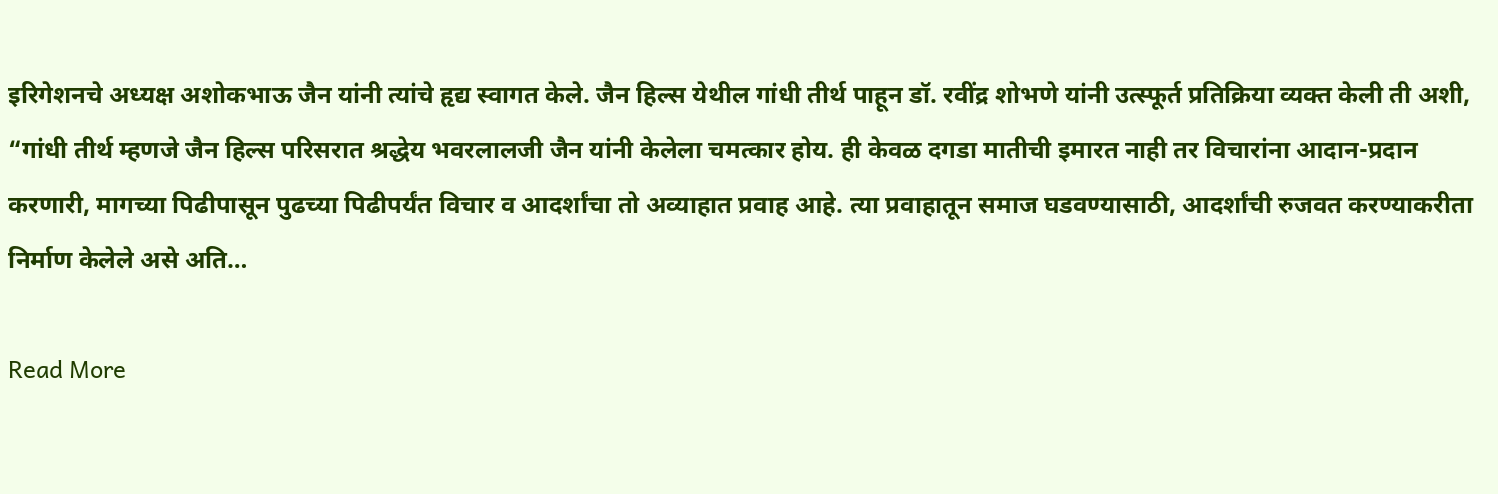इरिगेशनचे अध्यक्ष अशोकभाऊ जैन यांनी त्यांचे हृद्य स्वागत केले. जैन हिल्स येथील गांधी तीर्थ पाहून डॉ. रवींद्र शोभणे यांनी उत्स्फूर्त प्रतिक्रिया व्यक्त केली ती अशी, “गांधी तीर्थ म्हणजे जैन हिल्स परिसरात श्रद्धेय भवरलालजी जैन यांनी केलेला चमत्कार होय. ही केवळ दगडा मातीची इमारत नाही तर विचारांना आदान-प्रदान करणारी, मागच्या पिढीपासून पुढच्या पिढीपर्यंत विचार व आदर्शांचा तो अव्याहात प्रवाह आहे. त्या प्रवाहातून समाज घडवण्यासाठी, आदर्शांची रुजवत करण्याकरीता निर्माण केलेले असे अति…

Read More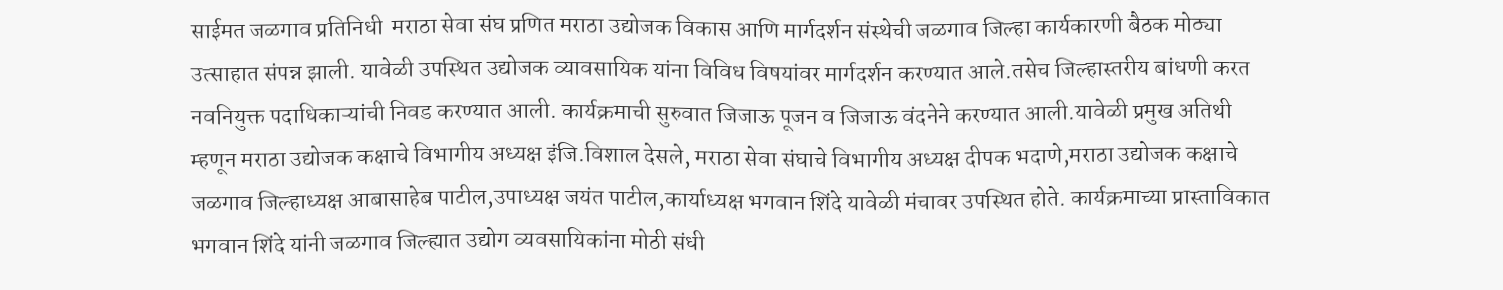साईमत जळगाव प्रतिनिधी  मराठा सेवा संघ प्रणित मराठा उद्योजक विकास आणि मार्गदर्शन संस्थेची जळगाव जिल्हा कार्यकारणी बैठक मोठ्या उत्साहात संपन्न झाली. यावेळी उपस्थित उद्योजक व्यावसायिक यांना विविध विषयांवर मार्गदर्शन करण्यात आले.तसेच जिल्हास्तरीय बांधणी करत नवनियुक्त पदाधिकाऱ्यांची निवड करण्यात आली. कार्यक्रमाची सुरुवात जिजाऊ पूजन व जिजाऊ वंदनेने करण्यात आली.यावेळी प्रमुख अतिथी म्हणून मराठा उद्योजक कक्षाचे विभागीय अध्यक्ष इंजि.विशाल देसले, मराठा सेवा संघाचे विभागीय अध्यक्ष दीपक भदाणे,मराठा उद्योजक कक्षाचे जळगाव जिल्हाध्यक्ष आबासाहेब पाटील,उपाध्यक्ष जयंत पाटील,कार्याध्यक्ष भगवान शिंदे यावेळी मंचावर उपस्थित होते. कार्यक्रमाच्या प्रास्ताविकात भगवान शिंदे यांनी जळगाव जिल्ह्यात उद्योग व्यवसायिकांना मोठी संधी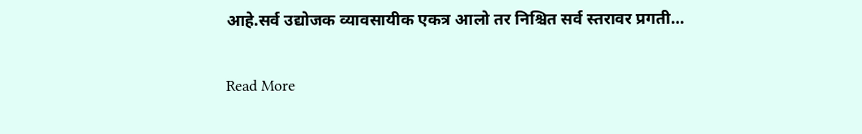आहे.सर्व उद्योजक व्यावसायीक एकत्र आलो तर निश्चित सर्व स्तरावर प्रगती…

Read More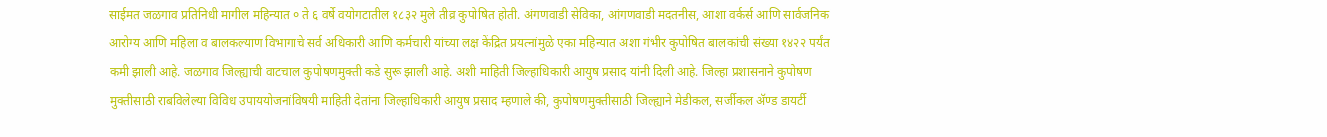साईमत जळगाव प्रतिनिधी मागील महिन्यात ० ते ६ वर्षे वयोगटातील १८३२ मुले तीव्र कुपोषित होती. अंगणवाडी सेविका, आंगणवाडी मदतनीस, आशा वर्कर्स आणि सार्वजनिक आरोग्य आणि महिला व बालकल्याण विभागाचे सर्व अधिकारी आणि कर्मचारी यांच्या लक्ष केंद्रित प्रयत्नांमुळे एका महिन्यात अशा गंभीर कुपोषित बालकांची संख्या १४२२ पर्यंत कमी झाली आहे. जळगाव जिल्ह्याची वाटचाल कुपोषणमुक्ती कडे सुरू झाली आहे. अशी माहिती जिल्हाधिकारी आयुष प्रसाद यांनी दिली आहे. जिल्हा प्रशासनाने कुपोषण मुक्तीसाठी राबविलेल्या विविध उपाययोजनांविषयी माहिती देतांना जिल्हाधिकारी आयुष प्रसाद म्हणाले की, कुपोषणमुक्तीसाठी जिल्ह्याने मेडीकल, सर्जीकल ॲण्ड डायर्टी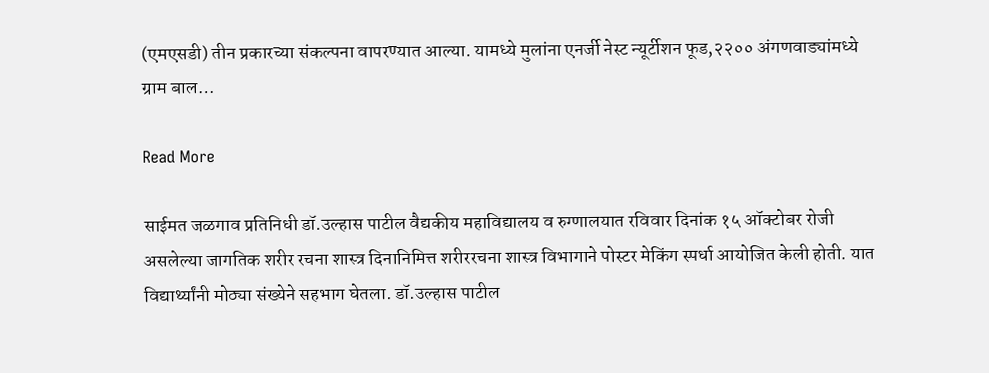(एमएसडी) तीन प्रकारच्या संकल्पना वापरण्यात आल्या. यामध्ये मुलांना एनर्जी नेस्ट न्यूर्टीशन फूड,२२०० अंगणवाड्यांमध्ये ग्राम बाल…

Read More

साईमत जळगाव प्रतिनिधी डॉ.उल्हास पाटील वैद्यकीय महाविद्यालय व रुग्णालयात रविवार दिनांक १५ ऑक्टोबर रोजी असलेल्या जागतिक शरीर रचना शास्त्र दिनानिमित्त शरीररचना शास्त्र विभागाने पोस्टर मेकिंग स्पर्धा आयोजित केली होती. यात विद्यार्थ्यांनी मोठ्या संख्येने सहभाग घेतला. डॉ.उल्हास पाटील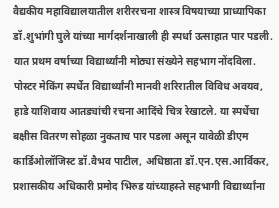वैद्यकीय महाविद्यालयातील शरीररचना शास्त्र विषयाच्या प्राध्यापिका डॉ.शुभांगी घुले यांच्या मार्गदर्शनाखाली ही स्पर्धा उत्साहात पार पडली. यात प्रथम वर्षाच्या विद्यार्थ्यांनी मोठ्या संख्येने सहभाग नोंदविला. पोस्टर मेकिंग स्पर्धेत विद्यार्थ्यांनी मानवी शरिरातील विविध अवयव, हाडे याशिवाय आतड्यांची रचना आदिंचे चित्र रेखाटले. या स्पर्धेचा बक्षीस वितरण सोहळा नुकताच पार पडला असून यावेळी डीएम कार्डिओलॉजिस्ट डॉ.वैभव पाटील, अधिष्ठाता डॉ.एन.एस.आर्विकर, प्रशासकीय अधिकारी प्रमोद भिरुड यांच्याहस्ते सहभागी विद्यार्थ्यांना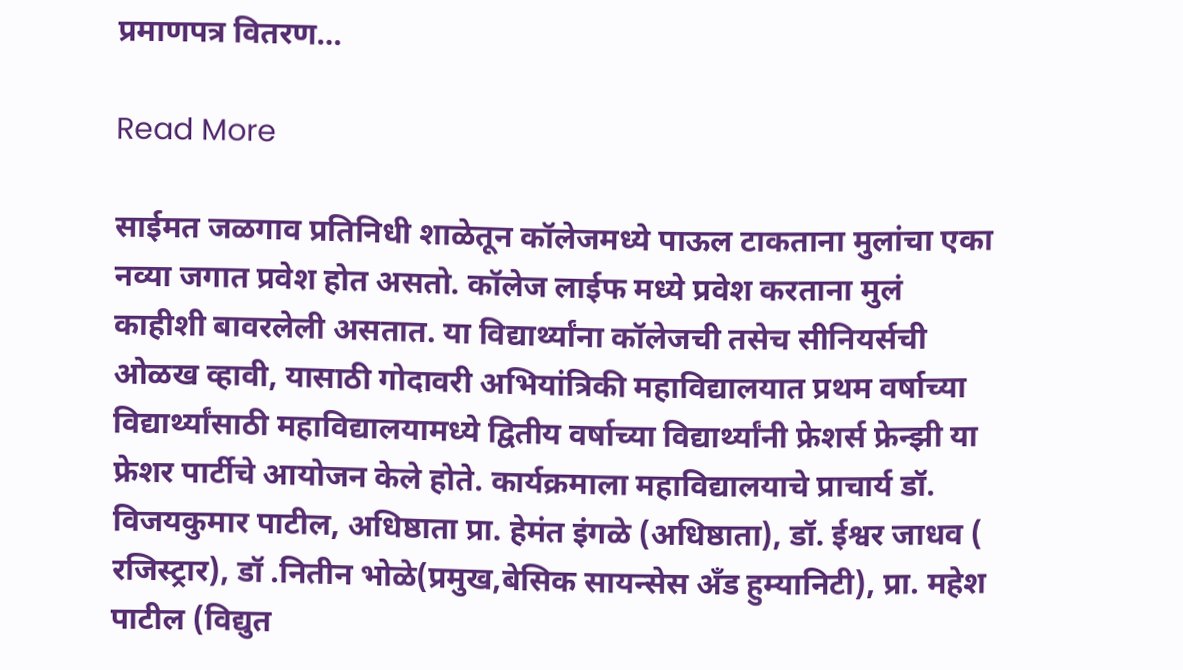प्रमाणपत्र वितरण…

Read More

साईमत जळगाव प्रतिनिधी शाळेतून कॉलेजमध्ये पाऊल टाकताना मुलांचा एका नव्या जगात प्रवेश होत असतो. कॉलेज लाईफ मध्ये प्रवेश करताना मुलं काहीशी बावरलेली असतात. या विद्यार्थ्यांना कॉलेजची तसेच सीनियर्सची ओळख व्हावी, यासाठी गोदावरी अभियांत्रिकी महाविद्यालयात प्रथम वर्षाच्या विद्यार्थ्यांसाठी महाविद्यालयामध्ये द्वितीय वर्षाच्या विद्यार्थ्यांनी फ्रेशर्स फ्रेन्झी या फ्रेशर पार्टीचे आयोजन केले होते. कार्यक्रमाला महाविद्यालयाचे प्राचार्य डॉ. विजयकुमार पाटील, अधिष्ठाता प्रा. हेमंत इंगळे (अधिष्ठाता), डॉ. ईश्वर जाधव ( रजिस्ट्रार), डॉ .नितीन भोळे(प्रमुख,बेसिक सायन्सेस अँड हुम्यानिटी), प्रा. महेश पाटील (विद्युत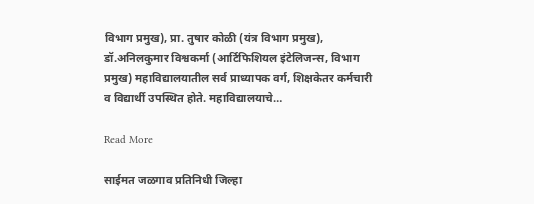विभाग प्रमुख), प्रा. तुषार कोळी (यंत्र विभाग प्रमुख), डॉ.अनिलकुमार विश्वकर्मा (आर्टिफिशियल इंटेलिजन्स, विभाग प्रमुख) महाविद्यालयातील सर्व प्राध्यापक वर्ग, शिक्षकेतर कर्मचारी व विद्यार्थी उपस्थित होते. महाविद्यालयाचे…

Read More

साईमत जळगाव प्रतिनिधी जिल्हा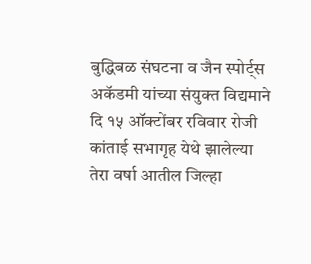बुद्धिबळ संघटना व जैन स्पोर्ट्स अकॅडमी यांच्या संयुक्त विद्यमाने दि १५ ऑक्टोंबर रविवार रोजी कांताई सभागृह येथे झालेल्या तेरा वर्षा आतील जिल्हा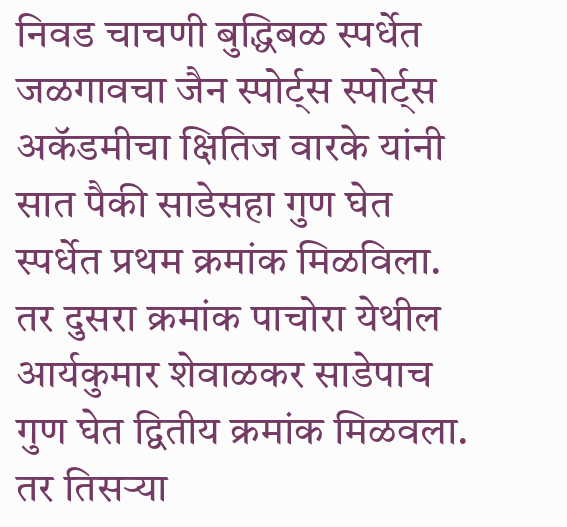निवड चाचणी बुद्धिबळ स्पर्धेत जळगावचा जैन स्पोर्ट्स स्पोर्ट्स अकॅडमीचा क्षितिज वारके यांनी सात पैकी साडेसहा गुण घेत स्पर्धेत प्रथम क्रमांक मिळविला. तर दुसरा क्रमांक पाचोरा येथील आर्यकुमार शेवाळकर साडेपाच गुण घेत द्वितीय क्रमांक मिळवला. तर तिसऱ्या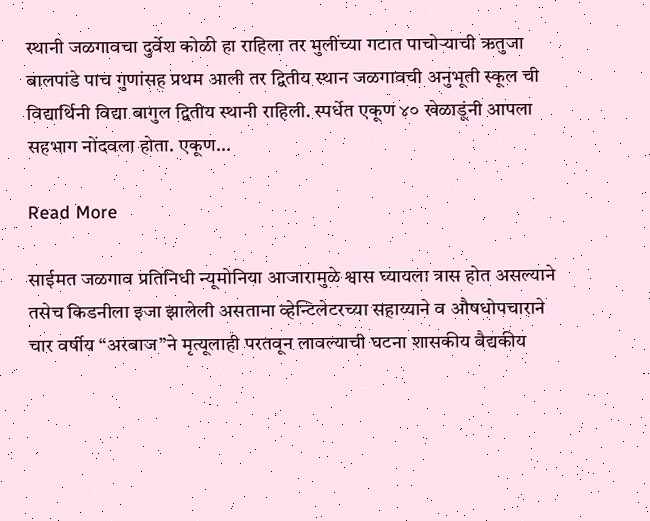स्थानी जळगावचा दुर्वेश कोळी हा राहिला तर मुलींच्या गटात पाचोर्‍याची ऋतुजा बालपांडे पाच गुणांसह प्रथम आली तर द्वितीय स्थान जळगावची अनुभूती स्कूल ची विद्यार्थिनी विद्या बागुल द्वितीय स्थानी राहिली. स्पर्धेत एकूण ४० खेळाडूंनी आपला सहभाग नोंदवला होता. एकूण…

Read More

साईमत जळगाव प्रतिनिधी न्यूमोनिया आजारामुळे श्वास घ्यायला त्रास होत असल्याने तसेच किडनीला इजा झालेली असताना व्हेन्टिलेटरच्या सहाय्याने व औषधोपचाराने चार वर्षीय “अरबाज”ने मृत्यूलाही परतवून लावल्याची घटना शासकीय वैद्यकीय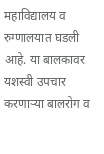महाविद्यालय व रुग्णालयात घडली आहे. या बालकावर यशस्वी उपचार करणाऱ्या बालरोग व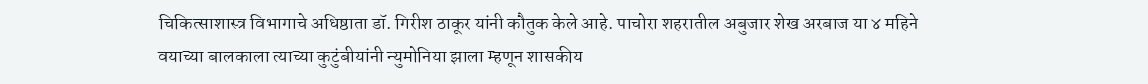चिकित्साशास्त्र विभागाचे अधिष्ठाता डॉ. गिरीश ठाकूर यांनी कौतुक केले आहे. पाचोरा शहरातील अबुजार शेख अरबाज या ४ महिने वयाच्या बालकाला त्याच्या कुटुंबीयांनी न्युमोनिया झाला म्हणून शासकीय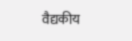वैद्यकीय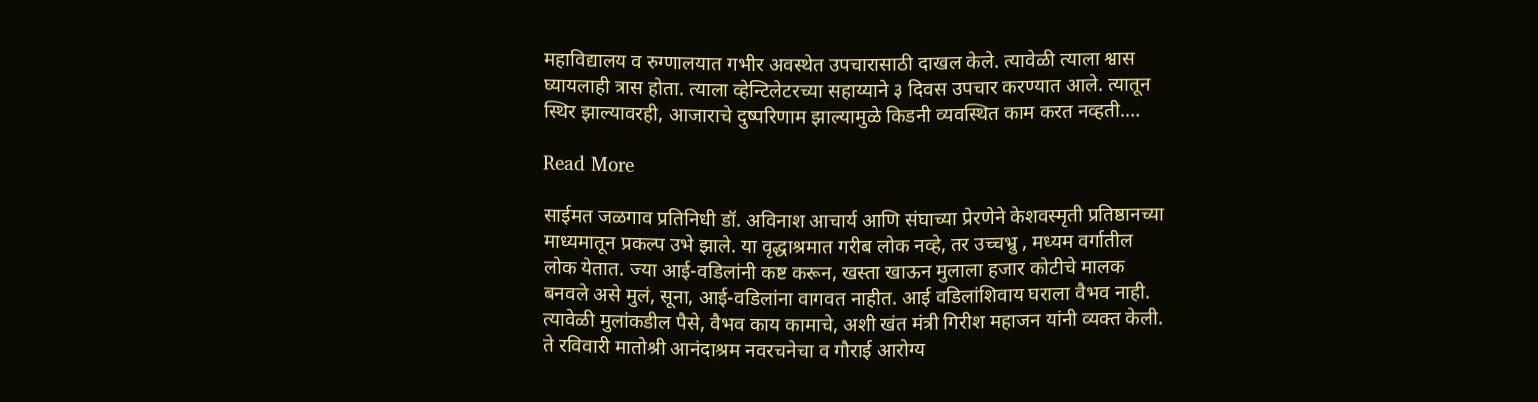महाविद्यालय व रुग्णालयात गभीर अवस्थेत उपचारासाठी दाखल केले. त्यावेळी त्याला श्वास घ्यायलाही त्रास होता. त्याला व्हेन्टिलेटरच्या सहाय्याने ३ दिवस उपचार करण्यात आले. त्यातून स्थिर झाल्यावरही, आजाराचे दुष्परिणाम झाल्यामुळे किडनी व्यवस्थित काम करत नव्हती.…

Read More

साईमत जळगाव प्रतिनिधी डॉ. अविनाश आचार्य आणि संघाच्या प्रेरणेने केशवस्मृती प्रतिष्ठानच्या माध्यमातून प्रकल्प उभे झाले. या वृद्धाश्रमात गरीब लोक नव्हे, तर उच्चभ्रु , मध्यम वर्गातील लोक येतात. ज्या आई-वडिलांनी कष्ट करून, खस्ता खाऊन मुलाला हजार कोटीचे मालक बनवले असे मुलं, सूना, आई-वडिलांना वागवत नाहीत. आई वडिलांशिवाय घराला वैभव नाही. त्यावेळी मुलांकडील पैसे, वैभव काय कामाचे, अशी खंत मंत्री गिरीश महाजन यांनी व्यक्त केली. ते रविवारी मातोश्री आनंदाश्रम नवरचनेचा व गौराई आरोग्य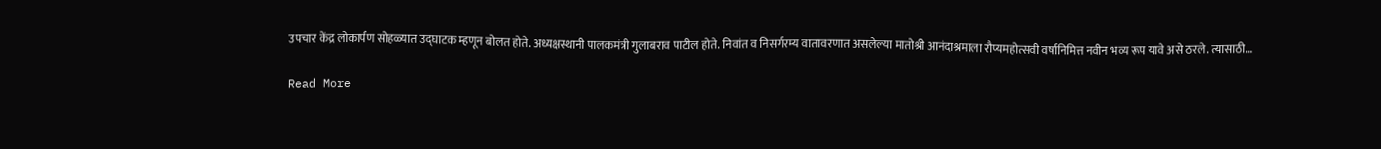उपचार केंद्र लोकार्पण सोहळ्यात उद्घाटक म्हणून बोलत होते. अध्यक्षस्थानी पालकमंत्री गुलाबराव पाटील होते. निवांत व निसर्गरम्य वातावरणात असलेल्या मातोश्री आनंदाश्रमाला रौप्यमहोत्सवी वर्षानिमित्त नवीन भव्य रूप यावे असे ठरले. त्यासाठी…

Read More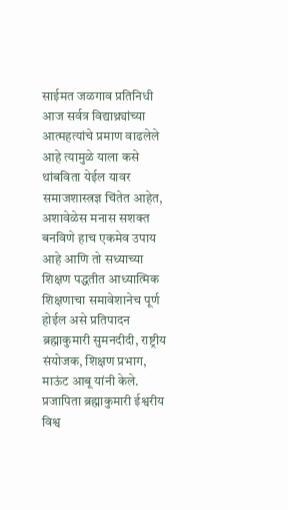साईमत जळगाव प्रतिनिधी आज सर्वत्र विद्याथ्र्यांच्या आत्महत्यांचे प्रमाण वाढलेले आहे त्यामुळे याला कसे थांबविता येईल यावर समाजशास्त्रज्ञ चिंतेत आहेत, अशावेळेस मनास सशक्त बनविणे हाच एकमेव उपाय आहे आणि तो सध्याच्या शिक्षण पद्धतीत आध्यात्मिक शिक्षणाचा समावेशानेच पूर्ण होईल असे प्रतिपादन ब्रह्माकुमारी सुमनदीदी, राष्ट्रीय संयोजक, शिक्षण प्रभाग, माऊंट आबू यांनी केले. प्रजापिता ब्रह्माकुमारी ईश्वरीय विश्व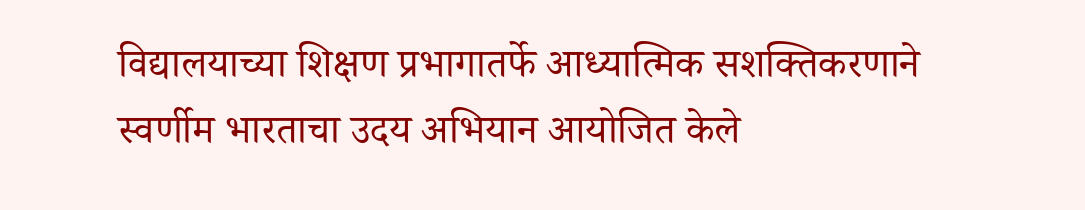विद्यालयाच्या शिक्षण प्रभागातर्फे आध्यात्मिक सशक्तिकरणाने स्वर्णीम भारताचा उदय अभियान आयोजित केले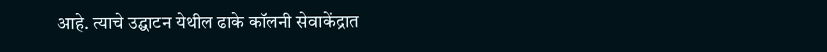आहे. त्याचे उद्घाटन येथील ढाके कॉलनी सेवाकेंद्रात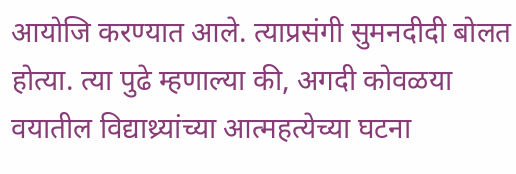आयोजि करण्यात आले. त्याप्रसंगी सुमनदीदी बोलत होत्या. त्या पुढे म्हणाल्या की, अगदी कोवळया वयातील विद्याथ्र्यांच्या आत्महत्येच्या घटना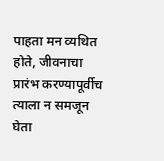पाहता मन व्यथित होते, जीवनाचा प्रारंभ करण्यापूर्वीच त्याला न समजून घेता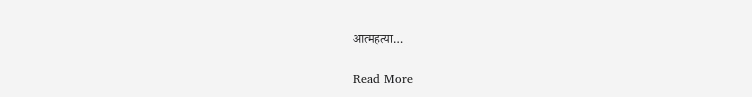आत्महत्या…

Read More